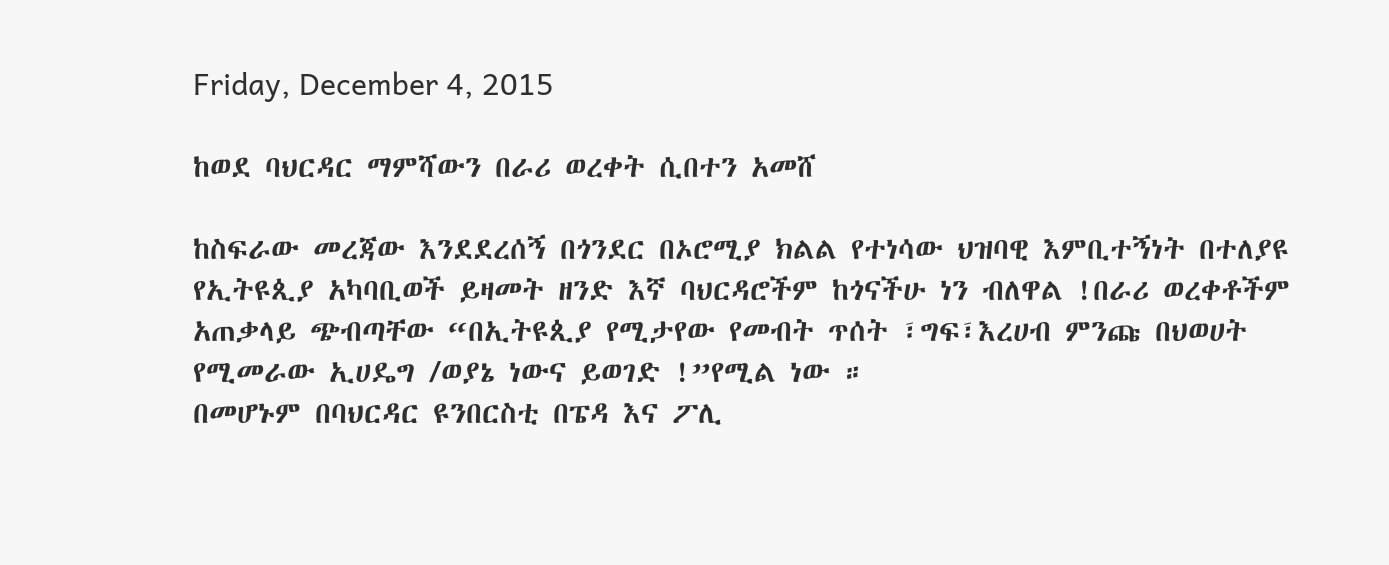Friday, December 4, 2015

ከወደ ባህርዳር ማምሻውን በራሪ ወረቀት ሲበተን አመሸ

ከስፍራው መረጃው እንደደረሰኝ በጎንደር በኦሮሚያ ክልል የተነሳው ህዝባዊ እምቢተኝነት በተለያዩ የኢትዩጲያ አካባቢወች ይዛመት ዘንድ እኛ ባህርዳሮችም ከጎናችሁ ነን ብለዋል !በራሪ ወረቀቶችም አጠቃላይ ጭብጣቸው “በኢትዩጲያ የሚታየው የመብት ጥሰት ፣ግፍ፣እረሀብ ምንጩ በህወሀት የሚመራው ኢሀዴግ /ወያኔ ነውና ይወገድ !”የሚል ነው ።
በመሆኑም በባህርዳር ዩንበርስቲ በፔዳ እና ፖሊ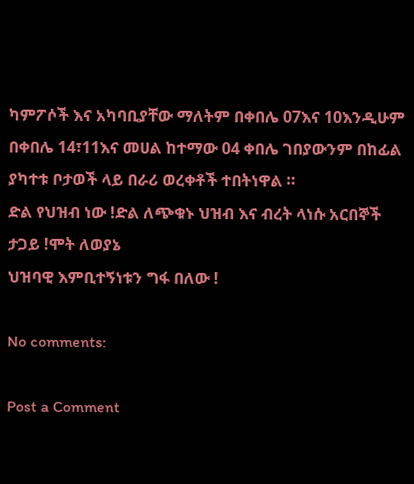ካምፖሶች እና አካባቢያቸው ማለትም በቀበሌ 07እና 10እንዲሁም በቀበሌ 14፣11እና መሀል ከተማው 04 ቀበሌ ገበያውንም በከፊል ያካተቱ ቦታወች ላይ በራሪ ወረቀቶች ተበትነዋል ።
ድል የህዝብ ነው !ድል ለጭቁኑ ህዝብ እና ብረት ላነሱ አርበኞች ታጋይ !ሞት ለወያኔ
ህዝባዊ እምቢተኝነቱን ግፋ በለው !

No comments:

Post a Comment